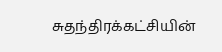சுதந்திரக்கட்சியின்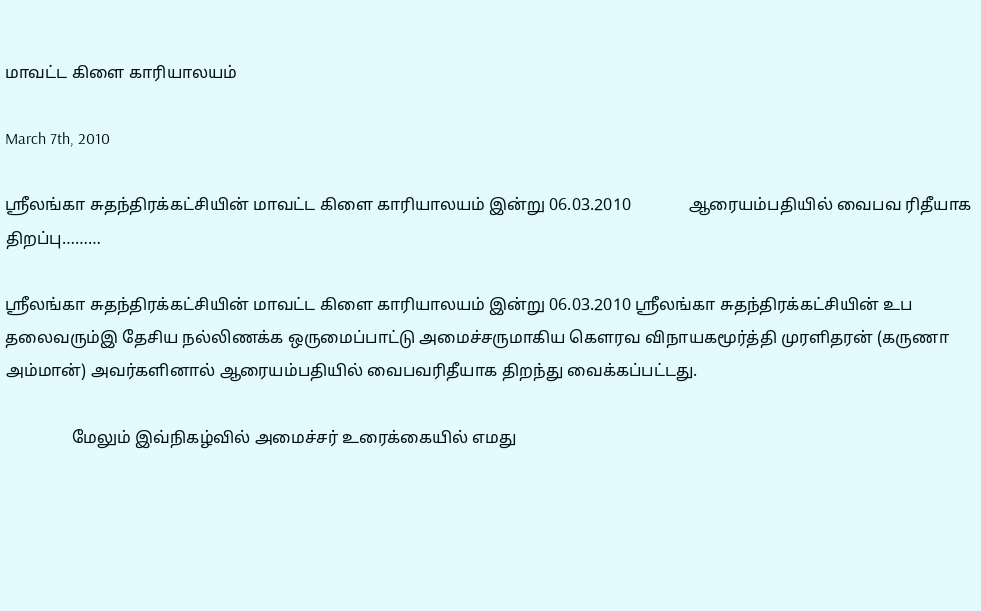மாவட்ட கிளை காரியாலயம்

March 7th, 2010

ஸ்ரீலங்கா சுதந்திரக்கட்சியின் மாவட்ட கிளை காரியாலயம் இன்று 06.03.2010              ஆரையம்பதியில் வைபவ ரிதீயாக திறப்பு………

ஸ்ரீலங்கா சுதந்திரக்கட்சியின் மாவட்ட கிளை காரியாலயம் இன்று 06.03.2010 ஸ்ரீலங்கா சுதந்திரக்கட்சியின் உப தலைவரும்இ தேசிய நல்லிணக்க ஒருமைப்பாட்டு அமைச்சருமாகிய கௌரவ விநாயகமூர்த்தி முரளிதரன் (கருணா அம்மான்) அவர்களினால் ஆரையம்பதியில் வைபவரிதீயாக திறந்து வைக்கப்பட்டது.

                மேலும் இவ்நிகழ்வில் அமைச்சர் உரைக்கையில் எமது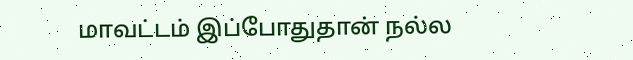மாவட்டம் இப்போதுதான் நல்ல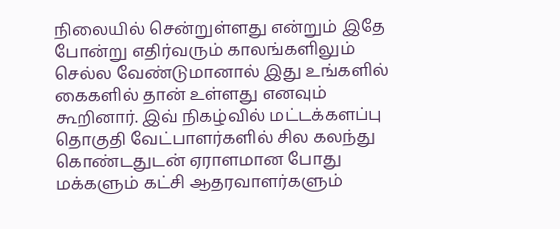நிலையில் சென்றுள்ளது என்றும் இதே போன்று எதிர்வரும் காலங்களிலும் செல்ல வேண்டுமானால் இது உங்களில் கைகளில் தான் உள்ளது எனவும் கூறினார். இவ் நிகழ்வில் மட்டக்களப்பு தொகுதி வேட்பாளர்களில் சில கலந்து கொண்டதுடன் ஏராளமான போது மக்களும் கட்சி ஆதரவாளர்களும்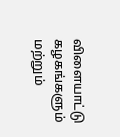விளையாட்டு கழகங்களும் மற்றும்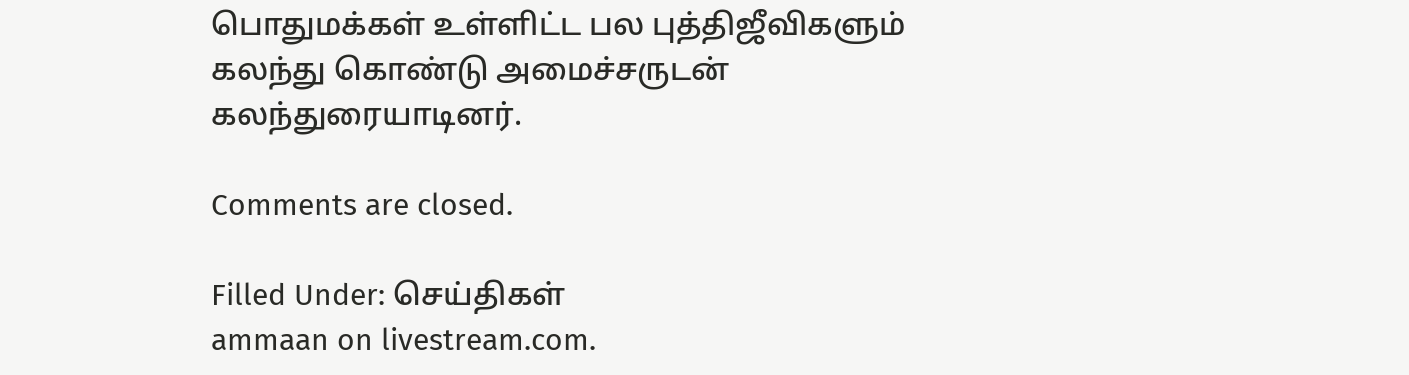பொதுமக்கள் உள்ளிட்ட பல புத்திஜீவிகளும் கலந்து கொண்டு அமைச்சருடன் கலந்துரையாடினர்.

Comments are closed.

Filled Under: செய்திகள்
ammaan on livestream.com.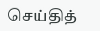செய்தித்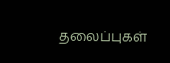தலைப்புகள்